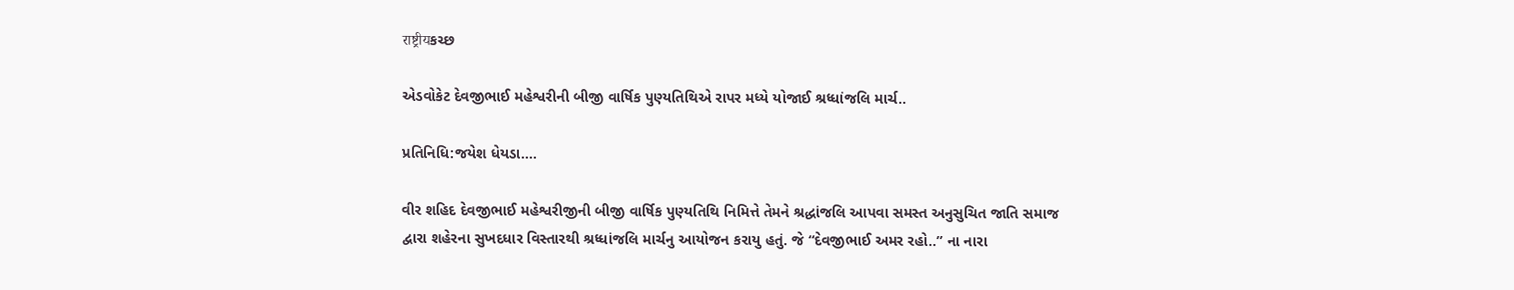राष्ट्रीयકચ્છ

એડવોકેટ દેવજીભાઈ મહેશ્વરીની બીજી વાર્ષિક પુણ્યતિથિએ રાપર મધ્યે યોજાઈ શ્રધ્ધાંજલિ માર્ચ..

પ્રતિનિધિ:જયેશ ધેયડા….

વીર શહિદ દેવજીભાઈ મહેશ્વરીજીની બીજી વાર્ષિક પુણ્યતિથિ નિમિત્તે તેમને શ્રદ્ધાંજલિ આપવા સમસ્ત અનુસુચિત જાતિ સમાજ  દ્વારા શહેરના સુખદધાર વિસ્તારથી શ્રધ્ધાંજલિ માર્ચનુ આયોજન કરાયુ હતું. જે “દેવજીભાઈ અમર રહો..” ના નારા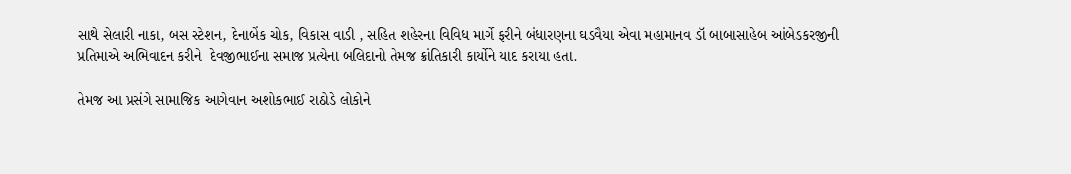સાથે સેલારી નાકા, બસ સ્ટેશન, દેનાબેંક ચોક, વિકાસ વાડી , સહિત શહેરના વિવિધ માર્ગે ફરીને બંધારણના ઘડવૈયા એવા મહામાનવ ડૉ બાબાસાહેબ આંબેડકરજીની પ્રતિમાએ અભિવાદન કરીને  દેવજીભાઈના સમાજ પ્રત્યેના બલિદાનો તેમજ ક્રાંતિકારી કાર્યોને યાદ કરાયા હતા.

તેમજ આ પ્રસંગે સામાજિક આગેવાન અશોકભાઈ રાઠોડે લોકોને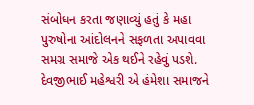સંબોધન કરતા જણાવ્યું હતું કે મહા પુરુષોના આંદોલનને સફળતા અપાવવા સમગ્ર સમાજે એક થ‌ઈને રહેવું પડશે. દેવજીભાઈ મહેશ્વરી એ હંમેશા સમાજને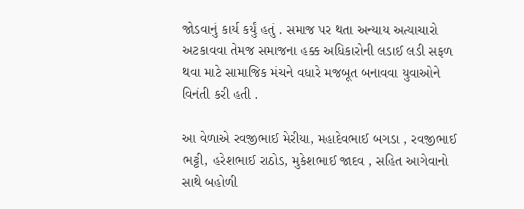જોડવાનું કાર્ય કર્યું હતું . સમાજ પર થતા અન્યાય અત્યાચારો અટકાવવા તેમજ સમાજના હક્ક અધિકારોની લડાઈ લડી સફળ થવા માટે સામાજિક મંચને વધારે મજબૂત બનાવવા યુવાઓને વિનંતી કરી હતી .

આ વેળાએ રવજીભાઈ મેરીયા, મહાદેવભાઈ બગડા , રવજીભાઈ ભટ્ટી, હરેશભાઈ રાઠોડ, મુકેશભાઈ જાદવ , સહિત આગેવાનો સાથે બહોળી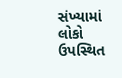સંખ્યામાં લોકો ઉપસ્થિત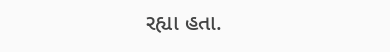રહ્યા હતા.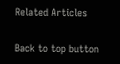Related Articles

Back to top button